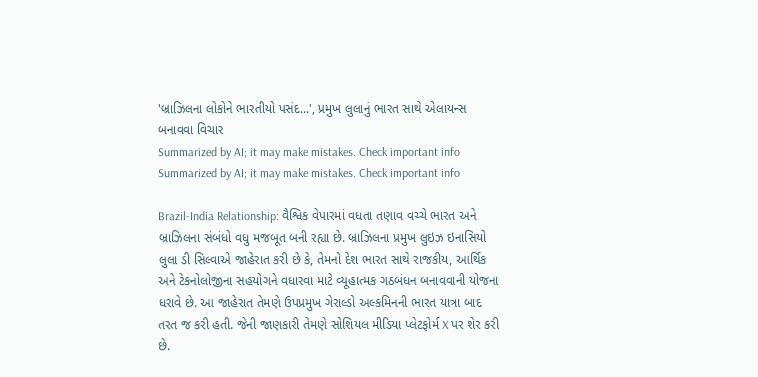'બ્રાઝિલના લોકોને ભારતીયો પસંદ...', પ્રમુખ લુલાનું ભારત સાથે એલાયન્સ બનાવવા વિચાર
Summarized by AI; it may make mistakes. Check important info
Summarized by AI; it may make mistakes. Check important info

Brazil-India Relationship: વૈશ્વિક વેપારમાં વધતા તણાવ વચ્ચે ભારત અને બ્રાઝિલના સંબંધો વધુ મજબૂત બની રહ્યા છે. બ્રાઝિલના પ્રમુખ લુઇઝ ઇનાસિયો લુલા ડી સિલ્વાએ જાહેરાત કરી છે કે, તેમનો દેશ ભારત સાથે રાજકીય, આર્થિક અને ટેકનોલોજીના સહયોગને વધારવા માટે વ્યૂહાત્મક ગઠબંધન બનાવવાની યોજના ધરાવે છે. આ જાહેરાત તેમણે ઉપપ્રમુખ ગેરાલ્ડો અલ્કમિનની ભારત યાત્રા બાદ તરત જ કરી હતી. જેની જાણકારી તેમણે સોશિયલ મીડિયા પ્લેટફોર્મ X પર શેર કરી છે.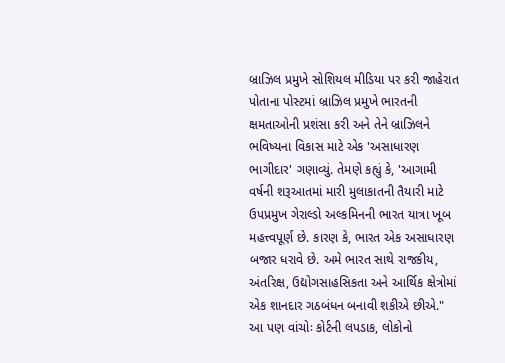બ્રાઝિલ પ્રમુખે સોશિયલ મીડિયા પર કરી જાહેરાત
પોતાના પોસ્ટમાં બ્રાઝિલ પ્રમુખે ભારતની ક્ષમતાઓની પ્રશંસા કરી અને તેને બ્રાઝિલને ભવિષ્યના વિકાસ માટે એક 'અસાધારણ ભાગીદાર' ગણાવ્યું. તેમણે કહ્યું કે, 'આગામી વર્ષની શરૂઆતમાં મારી મુલાકાતની તૈયારી માટે ઉપપ્રમુખ ગેરાલ્ડો અલ્કમિનની ભારત યાત્રા ખૂબ મહત્ત્વપૂર્ણ છે. કારણ કે, ભારત એક અસાધારણ બજાર ધરાવે છે. અમે ભારત સાથે રાજકીય, અંતરિક્ષ, ઉદ્યોગસાહસિકતા અને આર્થિક ક્ષેત્રોમાં એક શાનદાર ગઠબંધન બનાવી શકીએ છીએ."
આ પણ વાંચોઃ કોર્ટની લપડાક, લોકોનો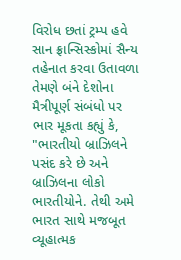વિરોધ છતાં ટ્રમ્પ હવે સાન ફ્રાન્સિસ્કોમાં સૈન્ય તહેનાત કરવા ઉતાવળા
તેમણે બંને દેશોના મૈત્રીપૂર્ણ સંબંધો પર ભાર મૂકતા કહ્યું કે, "ભારતીયો બ્રાઝિલને પસંદ કરે છે અને બ્રાઝિલના લોકો ભારતીયોને. તેથી અમે ભારત સાથે મજબૂત વ્યૂહાત્મક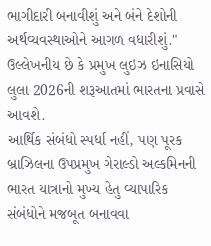ભાગીદારી બનાવીશું અને બંને દેશોની અર્થવ્યવસ્થાઓને આગળ વધારીશું." ઉલ્લેખનીય છે કે પ્રમુખ લુઇઝ ઇનાસિયો લુલા 2026ની શરૂઆતમાં ભારતના પ્રવાસે આવશે.
આર્થિક સંબંધો સ્પર્ધા નહીં, પણ પૂરક
બ્રાઝિલના ઉપપ્રમુખ ગેરાલ્ડો અલ્કમિનની ભારત યાત્રાનો મુખ્ય હેતુ વ્યાપારિક સંબંધોને મજબૂત બનાવવા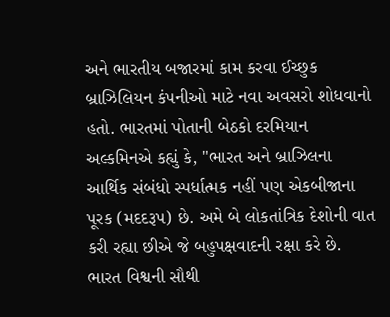અને ભારતીય બજારમાં કામ કરવા ઈચ્છુક બ્રાઝિલિયન કંપનીઓ માટે નવા અવસરો શોધવાનો હતો. ભારતમાં પોતાની બેઠકો દરમિયાન અલ્કમિનએ કહ્યું કે, "ભારત અને બ્રાઝિલના આર્થિક સંબંધો સ્પર્ધાત્મક નહીં પણ એકબીજાના પૂરક (મદદરૂપ) છે. અમે બે લોકતાંત્રિક દેશોની વાત કરી રહ્યા છીએ જે બહુપક્ષવાદની રક્ષા કરે છે. ભારત વિશ્વની સૌથી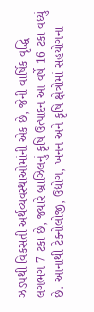ઝડપથી વિકસતી અર્થવ્યવસ્થાઓમાંની એક છે, જેની વાર્ષિક વૃદ્ધિ લગભગ 7 ટકા છે, જ્યારે બ્રાઝિલનું કૃષિ ઉત્પાદન આ વર્ષે 16 ટકા વધ્યું છે. આનાથી ટેક્નોલોજી, ઉદ્યોગ, ખનન અને કૃષિ ક્ષેત્રોમાં સહયોગના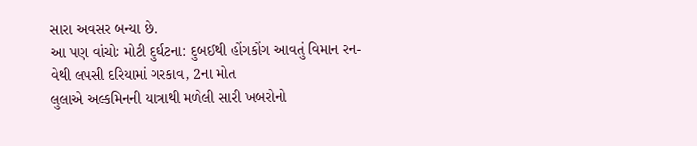સારા અવસર બન્યા છે.
આ પણ વાંચોઃ મોટી દુર્ઘટના: દુબઈથી હોંગકોંગ આવતું વિમાન રન-વેથી લપસી દરિયામાં ગરકાવ, 2ના મોત
લુલાએ અલ્કમિનની યાત્રાથી મળેલી સારી ખબરોનો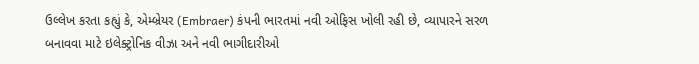ઉલ્લેખ કરતા કહ્યું કે, એમ્બ્રેયર (Embraer) કંપની ભારતમાં નવી ઓફિસ ખોલી રહી છે, વ્યાપારને સરળ બનાવવા માટે ઇલેક્ટ્રોનિક વીઝા અને નવી ભાગીદારીઓ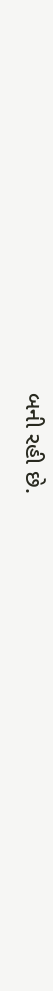બની રહી છે.